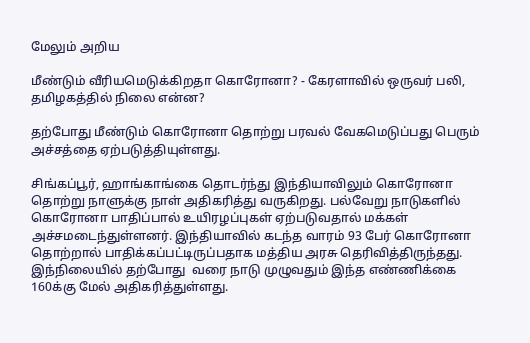மேலும் அறிய

மீண்டும் வீரியமெடுக்கிறதா கொரோனா? - கேரளாவில் ஒருவர் பலி, தமிழகத்தில் நிலை என்ன?

தற்போது மீண்டும் கொரோனா தொற்று பரவல் வேகமெடுப்பது பெரும் அச்சத்தை ஏற்படுத்தியுள்ளது.

சிங்கப்பூர், ஹாங்காங்கை தொடர்ந்து இந்தியாவிலும் கொரோனா தொற்று நாளுக்கு நாள் அதிகரித்து வருகிறது. பல்வேறு நாடுகளில் கொரோனா பாதிப்பால் உயிரழப்புகள் ஏற்படுவதால் மக்கள் அச்சமடைந்துள்ளனர். இந்தியாவில் கடந்த வாரம் 93 பேர் கொரோனா தொற்றால் பாதிக்கப்பட்டிருப்பதாக மத்திய அரசு தெரிவித்திருந்தது. இந்நிலையில் தற்போது  வரை நாடு முழுவதும் இந்த எண்ணிக்கை 160க்கு மேல் அதிகரித்துள்ளது.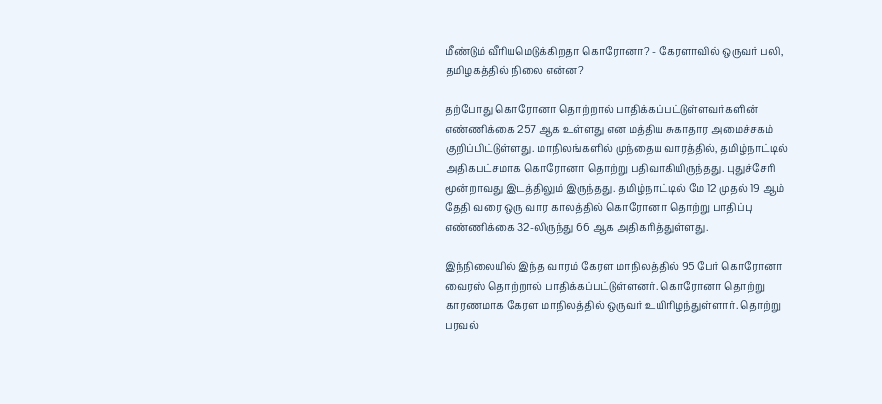மீண்டும் வீரியமெடுக்கிறதா கொரோனா? - கேரளாவில் ஒருவர் பலி, தமிழகத்தில் நிலை என்ன?

தற்போது கொரோனா தொற்றால் பாதிக்கப்பட்டுள்ளவர்களின் எண்ணிக்கை 257 ஆக உள்ளது என மத்திய சுகாதார அமைச்சகம் குறிப்பிட்டுள்ளது. மாநிலங்களில் முந்தைய வாரத்தில், தமிழ்நாட்டில் அதிகபட்சமாக கொரோனா தொற்று பதிவாகியிருந்தது. புதுச்சேரி மூன்றாவது இடத்திலும் இருந்தது. தமிழ்நாட்டில் மே 12 முதல் 19 ஆம் தேதி வரை ஒரு வார காலத்தில் கொரோனா தொற்று பாதிப்பு எண்ணிக்கை 32-லிருந்து 66 ஆக அதிகரித்துள்ளது.

இந்நிலையில் இந்த வாரம் கேரள மாநிலத்தில் 95 பேர் கொரோனா வைரஸ் தொற்றால் பாதிக்கப்பட்டுள்ளனர். கொரோனா தொற்று காரணமாக கேரள மாநிலத்தில் ஒருவர் உயிரிழந்துள்ளார். தொற்று பரவல்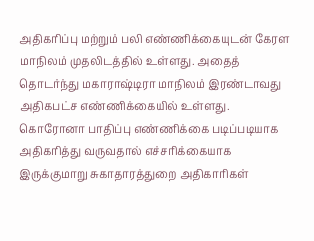அதிகரிப்பு மற்றும் பலி எண்ணிக்கையுடன் கேரள மாநிலம் முதலிடத்தில் உள்ளது. அதைத் தொடர்ந்து மகாராஷ்டிரா மாநிலம் இரண்டாவது அதிகபட்ச எண்ணிக்கையில் உள்ளது. கொரோனா பாதிப்பு எண்ணிக்கை படிப்படியாக அதிகரித்து வருவதால் எச்சரிக்கையாக இருக்குமாறு சுகாதாரத்துறை அதிகாரிகள்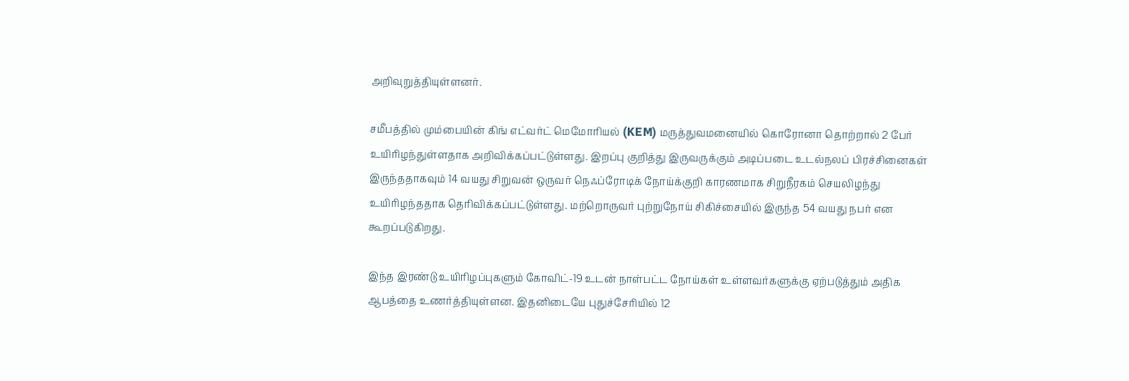அறிவுறுத்தியுள்ளனர்.

சமீபத்தில் மும்பையின் கிங் எட்வர்ட் மெமோரியல் (KEM) மருத்துவமனையில் கொரோனா தொற்றால் 2 பேர் உயிரிழந்துள்ளதாக அறிவிக்கப்பட்டுள்ளது. இறப்பு குறித்து இருவருக்கும் அடிப்படை உடல்நலப் பிரச்சினைகள் இருந்ததாகவும் 14 வயது சிறுவன் ஒருவர் நெஃப்ரோடிக் நோய்க்குறி காரணமாக சிறுநீரகம் செயலிழந்து உயிரிழந்ததாக தெரிவிக்கப்பட்டுள்ளது. மற்றொருவர் புற்றுநோய் சிகிச்சையில் இருந்த 54 வயது நபர் என கூறப்படுகிறது.

இந்த இரண்டு உயிரிழப்புகளும் கோவிட்-19 உடன் நாள்பட்ட நோய்கள் உள்ளவர்களுக்கு ஏற்படுத்தும் அதிக ஆபத்தை உணர்த்தியுள்ளன. இதனிடையே புதுச்சேரியில் 12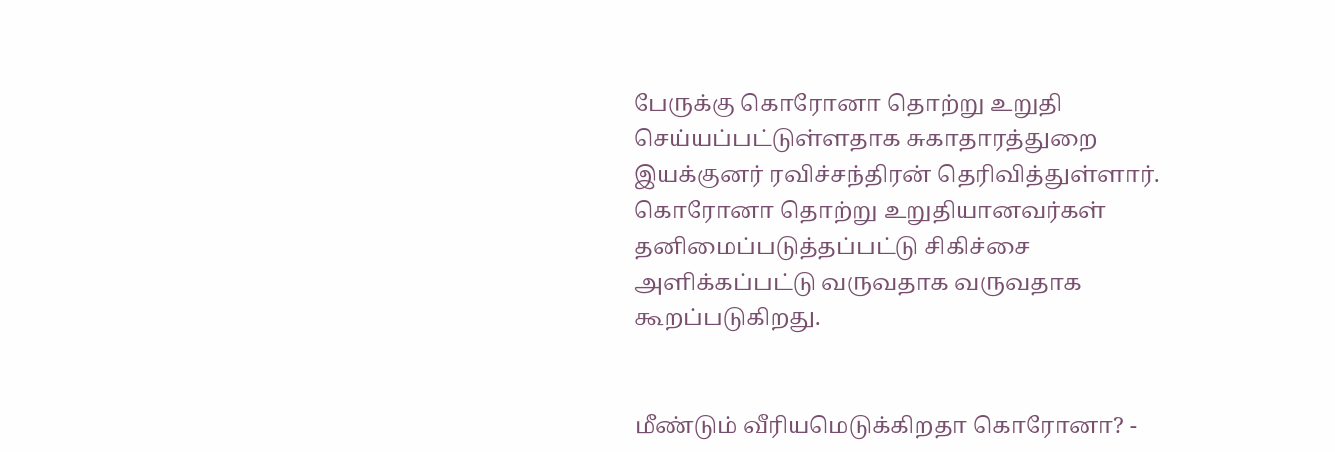பேருக்கு கொரோனா தொற்று உறுதி செய்யப்பட்டுள்ளதாக சுகாதாரத்துறை இயக்குனர் ரவிச்சந்திரன் தெரிவித்துள்ளார். கொரோனா தொற்று உறுதியானவர்கள் தனிமைப்படுத்தப்பட்டு சிகிச்சை அளிக்கப்பட்டு வருவதாக வருவதாக கூறப்படுகிறது.


மீண்டும் வீரியமெடுக்கிறதா கொரோனா? -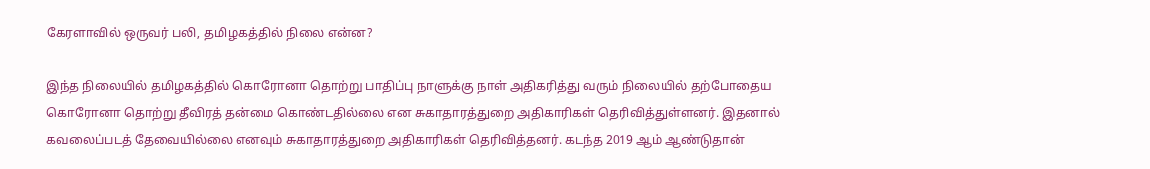கேரளாவில் ஒருவர் பலி, தமிழகத்தில் நிலை என்ன?

இந்த நிலையில் தமிழகத்தில் கொரோனா தொற்று பாதிப்பு நாளுக்கு நாள் அதிகரித்து வரும் நிலையில் தற்போதைய கொரோனா தொற்று தீவிரத் தன்மை கொண்டதில்லை என சுகாதாரத்துறை அதிகாரிகள் தெரிவித்துள்ளனர். இதனால் கவலைப்படத் தேவையில்லை எனவும் சுகாதாரத்துறை அதிகாரிகள் தெரிவித்தனர். கடந்த 2019 ஆம் ஆண்டுதான்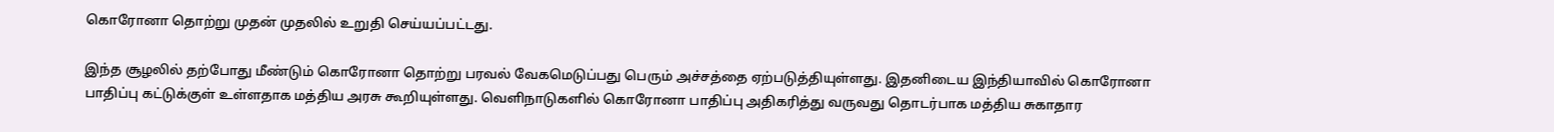கொரோனா தொற்று முதன் முதலில் உறுதி செய்யப்பட்டது.

இந்த சூழலில் தற்போது மீண்டும் கொரோனா தொற்று பரவல் வேகமெடுப்பது பெரும் அச்சத்தை ஏற்படுத்தியுள்ளது. இதனிடைய இந்தியாவில் கொரோனா பாதிப்பு கட்டுக்குள் உள்ளதாக மத்திய அரசு கூறியுள்ளது. வெளிநாடுகளில் கொரோனா பாதிப்பு அதிகரித்து வருவது தொடர்பாக மத்திய சுகாதார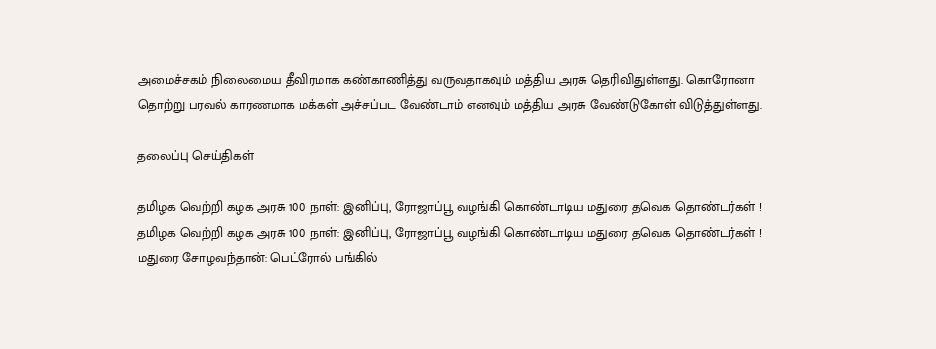அமைச்சகம் நிலைமைய தீவிரமாக கண்காணித்து வருவதாகவும் மத்திய அரசு தெரிவிதுள்ளது. கொரோனா தொற்று பரவல் காரணமாக மக்கள் அச்சப்பட வேண்டாம் எனவும் மத்திய அரசு வேண்டுகோள் விடுத்துள்ளது.

தலைப்பு செய்திகள்

தமிழக வெற்றி கழக அரசு 100 நாள்: இனிப்பு, ரோஜாப்பூ வழங்கி கொண்டாடிய மதுரை தவெக தொண்டர்கள் !
தமிழக வெற்றி கழக அரசு 100 நாள்: இனிப்பு, ரோஜாப்பூ வழங்கி கொண்டாடிய மதுரை தவெக தொண்டர்கள் !
மதுரை சோழவந்தான்: பெட்ரோல் பங்கில்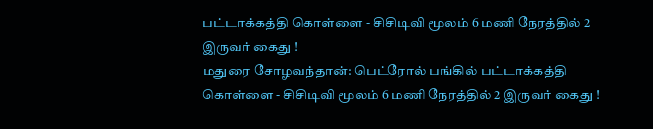பட்டாக்கத்தி கொள்ளை - சிசிடிவி மூலம் 6 மணி நேரத்தில் 2 இருவர் கைது !
மதுரை சோழவந்தான்: பெட்ரோல் பங்கில் பட்டாக்கத்தி கொள்ளை - சிசிடிவி மூலம் 6 மணி நேரத்தில் 2 இருவர் கைது !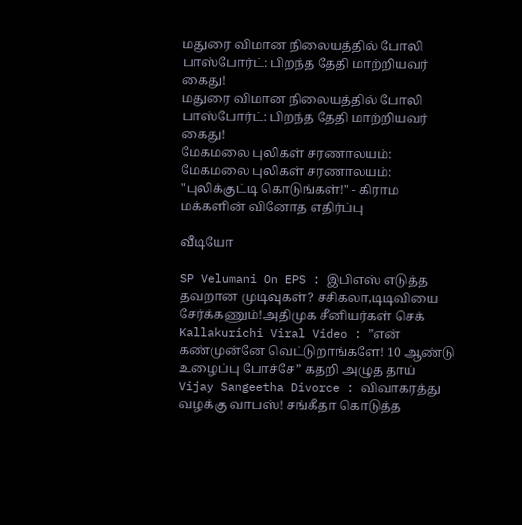மதுரை விமான நிலையத்தில் போலி பாஸ்போர்ட்: பிறந்த தேதி மாற்றியவர் கைது!
மதுரை விமான நிலையத்தில் போலி பாஸ்போர்ட்: பிறந்த தேதி மாற்றியவர் கைது!
மேகமலை புலிகள் சரணாலயம்:
மேகமலை புலிகள் சரணாலயம்: "புலிக்குட்டி கொடுங்கள்!" - கிராம மக்களின் வினோத எதிர்ப்பு

வீடியோ

SP Velumani On EPS : இபிஎஸ் எடுத்த தவறான முடிவுகள்? சசிகலா,டிடிவியை சேர்க்கணும்!அதிமுக சீனியர்கள் செக்
Kallakurichi Viral Video : ”என் கண்முன்னே வெட்டுறாங்களே! 10 ஆண்டு உழைப்பு போச்சே” கதறி அழுத தாய்
Vijay Sangeetha Divorce : விவாகரத்து வழக்கு வாபஸ்! சங்கீதா கொடுத்த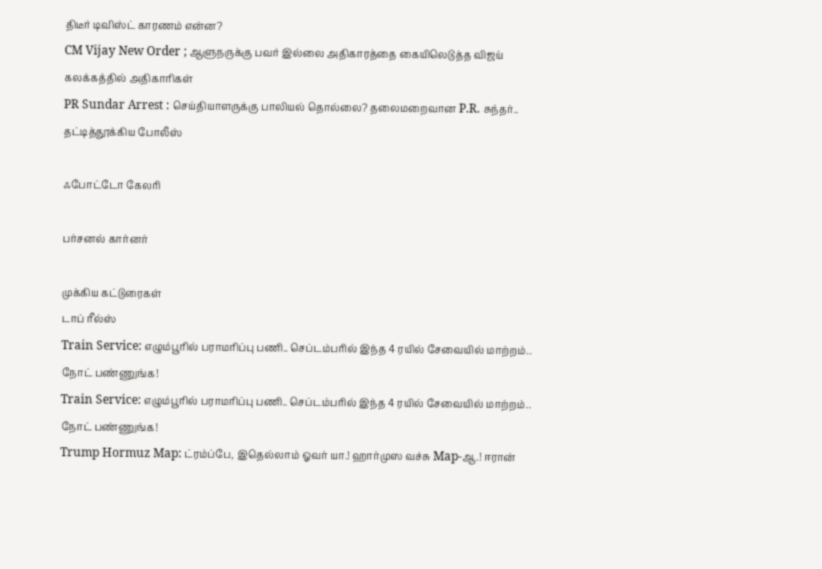திடீர் டிவிஸ்ட் காரணம் என்ன?
CM Vijay New Order ; ஆளுநருக்கு பவர் இல்லை அதிகாரத்தை கையிலெடுத்த விஜய் கலக்கத்தில் அதிகாரிகள்
PR Sundar Arrest : செய்தியாளருக்கு பாலியல் தொல்லை? தலைமறைவான P.R. சுந்தர்.. தட்டித்தூக்கிய போலீஸ்

ஃபோட்டோ கேலரி

பர்சனல் கார்னர்

முக்கிய கட்டுரைகள்
டாப் ரீல்ஸ்
Train Service: எழும்பூரில் பராமரிப்பு பணி.. செப்டம்பரில் இந்த 4 ரயில் சேவையில் மாற்றம்.. நோட் பண்ணுங்க!
Train Service: எழும்பூரில் பராமரிப்பு பணி.. செப்டம்பரில் இந்த 4 ரயில் சேவையில் மாற்றம்.. நோட் பண்ணுங்க!
Trump Hormuz Map: ட்ரம்ப்பே, இதெல்லாம் ஓவர் யா.! ஹார்முஸ வச்சு Map-ஆ.! ஈரான்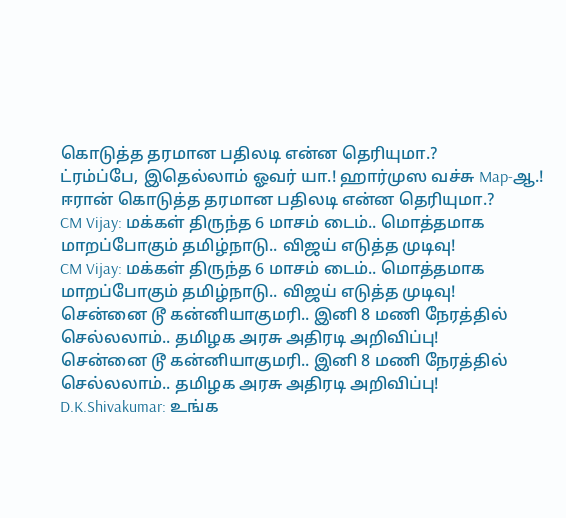கொடுத்த தரமான பதிலடி என்ன தெரியுமா.?
ட்ரம்ப்பே, இதெல்லாம் ஓவர் யா.! ஹார்முஸ வச்சு Map-ஆ.! ஈரான் கொடுத்த தரமான பதிலடி என்ன தெரியுமா.?
CM Vijay: மக்கள் திருந்த 6 மாசம் டைம்.. மொத்தமாக மாறப்போகும் தமிழ்நாடு.. விஜய் எடுத்த முடிவு!
CM Vijay: மக்கள் திருந்த 6 மாசம் டைம்.. மொத்தமாக மாறப்போகும் தமிழ்நாடு.. விஜய் எடுத்த முடிவு!
சென்னை டூ கன்னியாகுமரி.. இனி 8 மணி நேரத்தில் செல்லலாம்.. தமிழக அரசு அதிரடி அறிவிப்பு!
சென்னை டூ கன்னியாகுமரி.. இனி 8 மணி நேரத்தில் செல்லலாம்.. தமிழக அரசு அதிரடி அறிவிப்பு!
D.K.Shivakumar: உங்க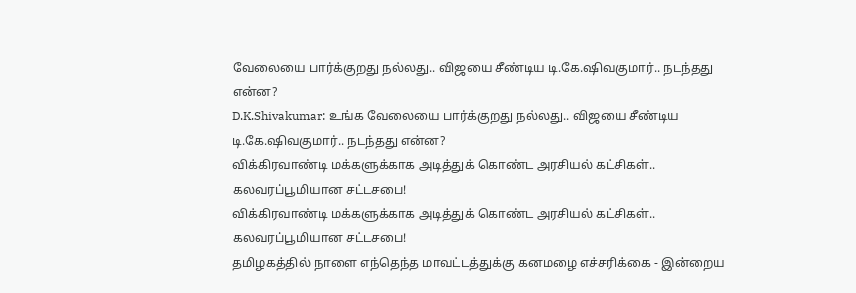வேலையை பார்க்குறது நல்லது.. விஜயை சீண்டிய டி.கே.ஷிவகுமார்.. நடந்தது என்ன?
D.K.Shivakumar: உங்க வேலையை பார்க்குறது நல்லது.. விஜயை சீண்டிய டி.கே.ஷிவகுமார்.. நடந்தது என்ன?
விக்கிரவாண்டி மக்களுக்காக அடித்துக் கொண்ட அரசியல் கட்சிகள்.. கலவரப்பூமியான சட்டசபை!
விக்கிரவாண்டி மக்களுக்காக அடித்துக் கொண்ட அரசியல் கட்சிகள்.. கலவரப்பூமியான சட்டசபை!
தமிழகத்தில் நாளை எந்தெந்த மாவட்டத்துக்கு கனமழை எச்சரிக்கை - இன்றைய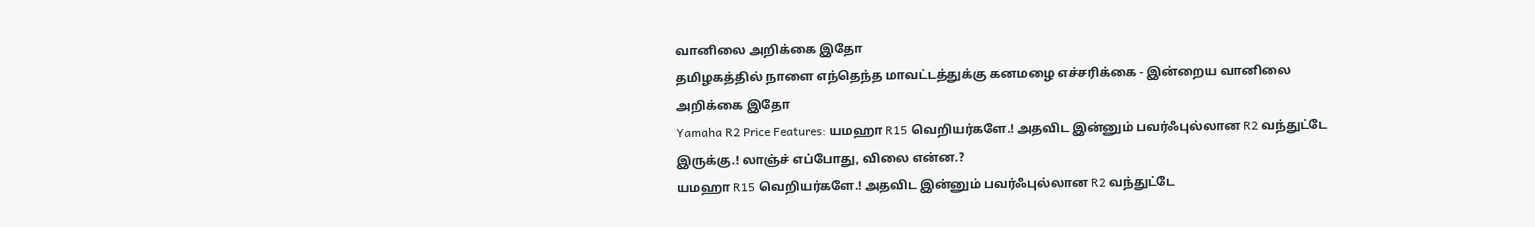வானிலை அறிக்கை இதோ
தமிழகத்தில் நாளை எந்தெந்த மாவட்டத்துக்கு கனமழை எச்சரிக்கை - இன்றைய வானிலை அறிக்கை இதோ
Yamaha R2 Price Features: யமஹா R15 வெறியர்களே.! அதவிட இன்னும் பவர்ஃபுல்லான R2 வந்துட்டே இருக்கு.! லாஞ்ச் எப்போது, விலை என்ன.?
யமஹா R15 வெறியர்களே.! அதவிட இன்னும் பவர்ஃபுல்லான R2 வந்துட்டே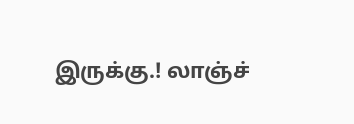இருக்கு.! லாஞ்ச்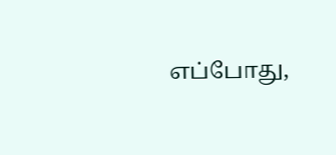எப்போது,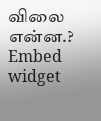விலை என்ன.?
Embed widget